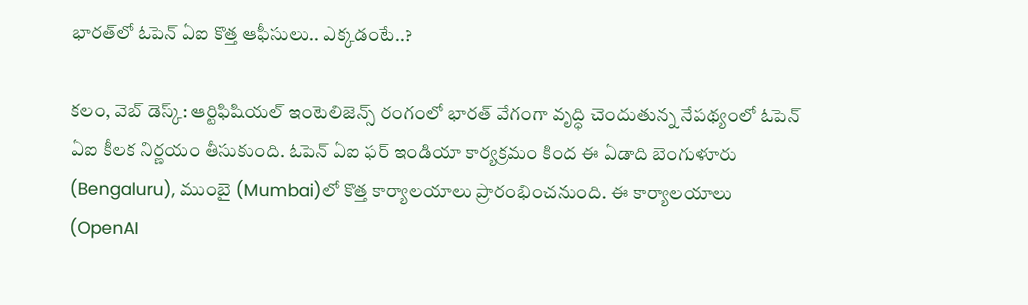భార‌త్‌లో ఓపెన్ ఏఐ కొత్త ఆఫీసులు.. ఎక్క‌డంటే..?

క‌లం, వెబ్ డెస్క్‌: ఆర్టిఫిషియల్ ఇంటెలిజెన్స్ రంగంలో భారత్ వేగంగా వృద్ధి చెందుతున్న నేప‌థ్యంలో ఓపెన్ ఏఐ కీల‌క నిర్ణ‌యం తీసుకుంది. ఓపెన్ ఏఐ ఫ‌ర్ ఇండియా కార్యక్రమం కింద ఈ ఏడాది బెంగుళూరు (Bengaluru), ముంబై (Mumbai)లో కొత్త కార్యాలయాలు ప్రారంభించనుంది. ఈ కార్యాలయాలు (OpenAI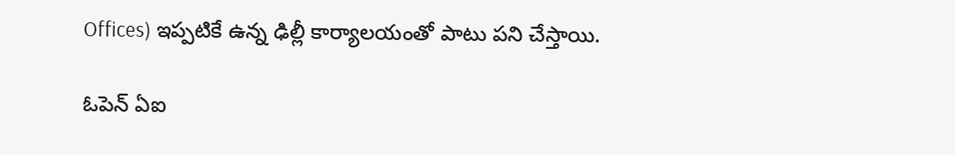Offices) ఇప్పటికే ఉన్న ఢిల్లీ కార్యాలయంతో పాటు పని చేస్తాయి.

ఓపెన్ ఏఐ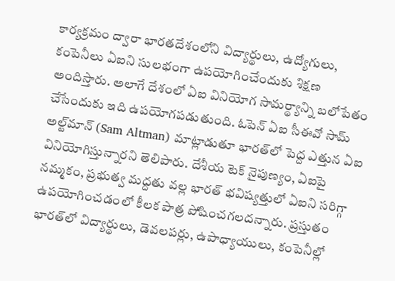కార్యక్రమం ద్వారా భారతదేశంలోని విద్యార్థులు, ఉద్యోగులు, కంపెనీలు ఏఐని సులభంగా ఉపయోగించేందుకు శిక్ష‌ణ అందిస్తారు. అలాగే దేశంలో ఏఐ వినియోగ‌ సామర్థ్యాన్ని బలోపేతం చేసేందుకు ఇది ఉప‌యోగ‌ప‌డుతుంది. ఓపెన్ ఏఐ సీఈవో సామ్ అల్ట్‌మాన్ (Sam Altman) మాట్లాడుతూ భార‌త్‌లో పెద్ద ఎత్తున‌ ఏఐ వినియోగిస్తున్నార‌ని తెలిపారు. దేశీయ టెక్ నైపుణ్యం, ఏఐపై న‌మ్మ‌కం, ప్రభుత్వ మద్దతు వల్ల భారత్ భవిష్యత్తులో ఏఐని సరిగ్గా ఉపయోగించడంలో కీలక పాత్ర పోషించగలద‌న్నారు. ప్రస్తుతం భారత్‌లో విద్యార్థులు, డెవలపర్లు, ఉపాధ్యాయులు, కంపెనీల్లో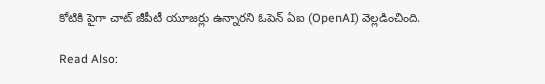కోటికి పైగా చాట్ జీపీటీ యూజర్లు ఉన్నారని ఓపెన్ ఏఐ (OpenAI) వెల్ల‌డించింది.

Read Also: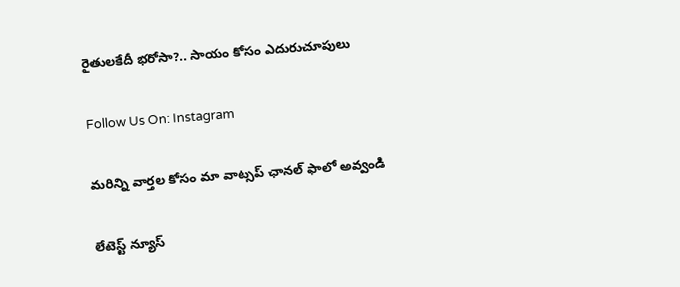రైతులకేదీ భరోసా?.. సాయం కోసం ఎదురుచూపులు

Follow Us On: Instagram

మ‌రిన్ని వార్త‌ల కోసం మా వాట్స‌ప్ ఛాన‌ల్ ఫాలో అవ్వండి

లేటెస్ట్ న్యూస్‌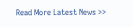Read More Latest News >>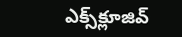ఎక్స్‌క్లూజివ్‌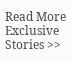Read More Exclusive Stories >>